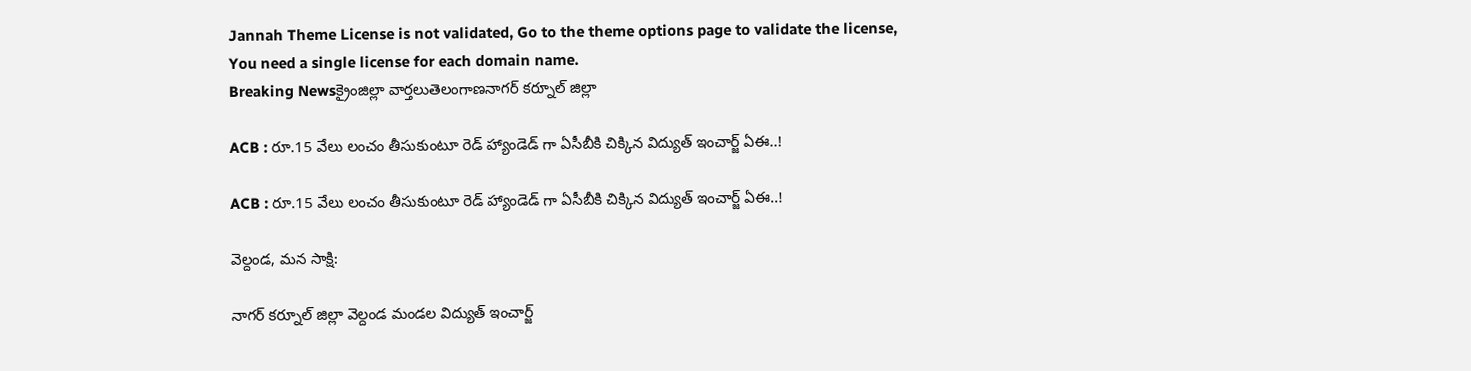Jannah Theme License is not validated, Go to the theme options page to validate the license, You need a single license for each domain name.
Breaking Newsక్రైంజిల్లా వార్తలుతెలంగాణనాగర్ కర్నూల్ జిల్లా

ACB : రూ.15 వేలు లంచం తీసుకుంటూ రెడ్ హ్యాండెడ్ గా ఏసీబీకి చిక్కిన విద్యుత్ ఇంచార్జ్ ఏఈ..!

ACB : రూ.15 వేలు లంచం తీసుకుంటూ రెడ్ హ్యాండెడ్ గా ఏసీబీకి చిక్కిన విద్యుత్ ఇంచార్జ్ ఏఈ..!

వెల్దండ, మన సాక్షి:

నాగర్ కర్నూల్ జిల్లా వెల్దండ మండల విద్యుత్ ఇంచార్జ్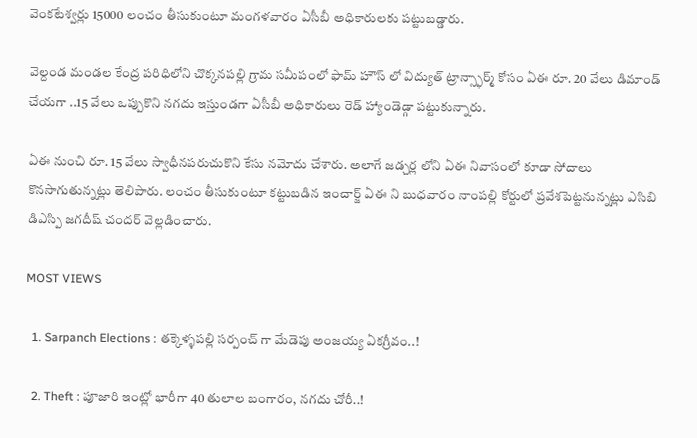వెంకటేశ్వర్లు 15000 లంచం తీసుకుంటూ మంగళవారం ఏసీబీ అధికారులకు పట్టుబడ్డారు.

వెల్దండ మండల కేంద్ర పరిధిలోని చొక్కనపల్లి గ్రామ సమీపంలో ఫామ్ హౌస్ లో విద్యుత్ ట్రాన్స్ఫార్మ్ కోసం ఏఈ రూ. 20 వేలు డిమాండ్ చేయగా ..15 వేలు ఒప్పుకొని నగదు ఇస్తుండగా ఏసీబీ అధికారులు రెడ్ హ్యాండెడ్గా పట్టుకున్నారు.

ఏఈ నుంచి రూ. 15 వేలు స్వాధీనపరుచుకొని కేసు నమోదు చేశారు. అలాగే జడ్చర్ల లోని ఏఈ నివాసంలో కూడా సోదాలు కొనసాగుతున్నట్లు తెలిపారు. లంచం తీసుకుంటూ కట్టుబడిన ఇంచార్జ్ ఏఈ ని బుధవారం నాంపల్లి కోర్టులో ప్రవేశపెట్టనున్నట్లు ఎసిబి డిఎస్పి జగదీష్ చందర్ వెల్లడించారు.

MOST VIEWS

  1. Sarpanch Elections : తక్కెళ్ళపల్లి సర్పంచ్ గా మేడెపు అంజయ్య ఏకగ్రీవం..!

  2. Theft : పూజారి ఇంట్లో భారీగా 40 తులాల బంగారం, నగదు చోరీ..!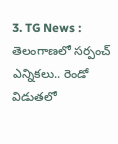3. TG News : తెలంగాణలో సర్పంచ్ ఎన్నికలు.. రెండో విడుతలో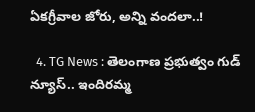ఏకగ్రీవాల జోరు, అన్ని వందలా..!

  4. TG News : తెలంగాణ ప్రభుత్వం గుడ్ న్యూస్.. ఇందిరమ్మ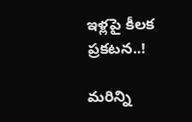ఇళ్లపై కీలక ప్రకటన..!

మరిన్ని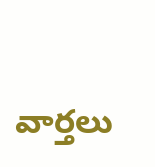వార్తలు